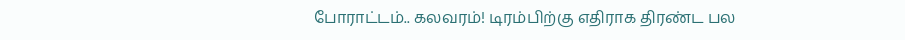போராட்டம்.. கலவரம்! டிரம்பிற்கு எதிராக திரண்ட பல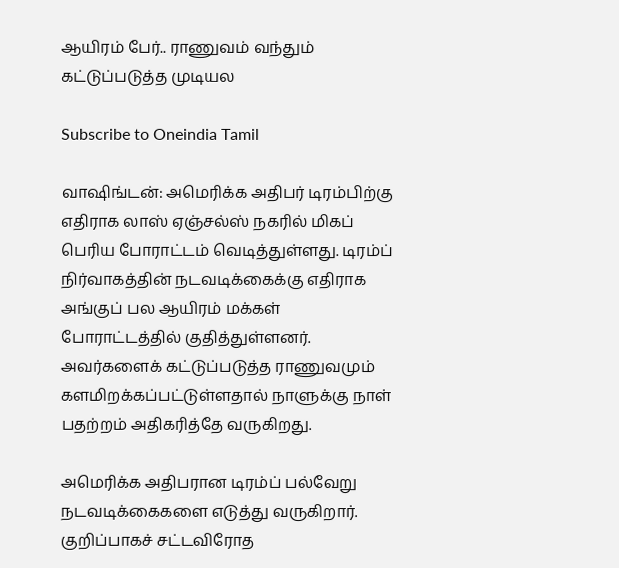ஆயிரம் பேர்.. ராணுவம் வந்தும் கட்டுப்படுத்த முடியல

Subscribe to Oneindia Tamil

வாஷிங்டன்: அமெரிக்க அதிபர் டிரம்பிற்கு எதிராக லாஸ் ஏஞ்சல்ஸ் நகரில் மிகப் பெரிய போராட்டம் வெடித்துள்ளது. டிரம்ப் நிர்வாகத்தின் நடவடிக்கைக்கு எதிராக அங்குப் பல ஆயிரம் மக்கள் போராட்டத்தில் குதித்துள்ளனர். அவர்களைக் கட்டுப்படுத்த ராணுவமும் களமிறக்கப்பட்டுள்ளதால் நாளுக்கு நாள் பதற்றம் அதிகரித்தே வருகிறது.

அமெரிக்க அதிபரான டிரம்ப் பல்வேறு நடவடிக்கைகளை எடுத்து வருகிறார். குறிப்பாகச் சட்டவிரோத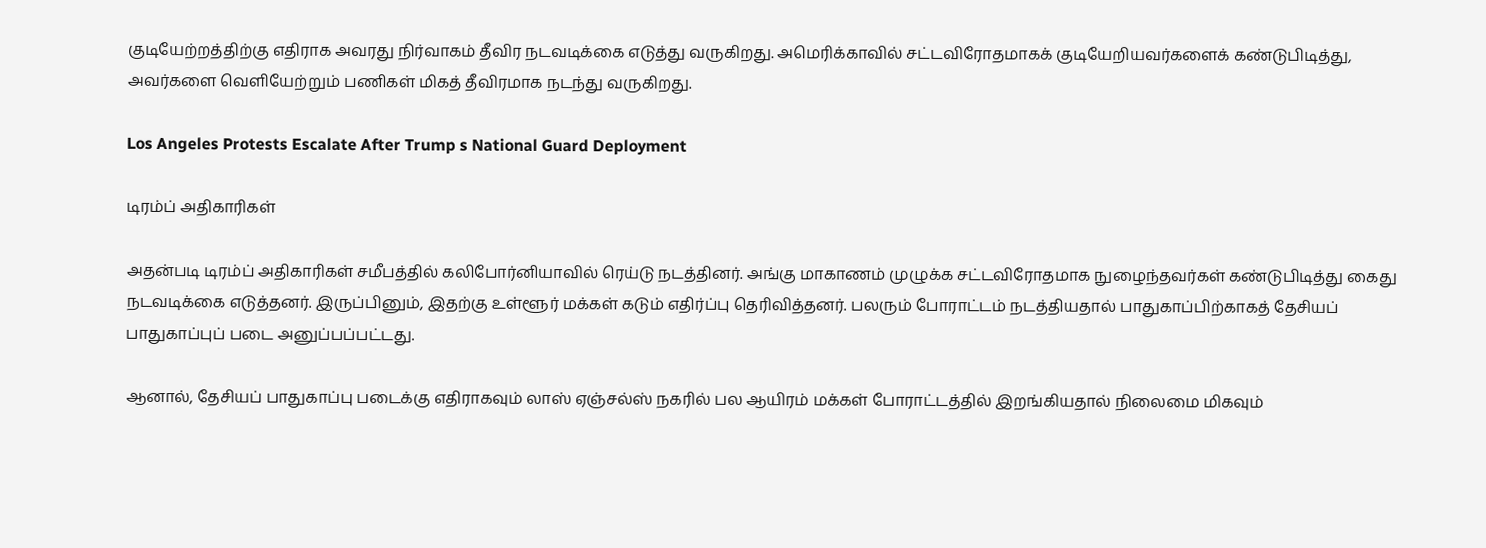குடியேற்றத்திற்கு எதிராக அவரது நிர்வாகம் தீவிர நடவடிக்கை எடுத்து வருகிறது. அமெரிக்காவில் சட்டவிரோதமாகக் குடியேறியவர்களைக் கண்டுபிடித்து, அவர்களை வெளியேற்றும் பணிகள் மிகத் தீவிரமாக நடந்து வருகிறது.

Los Angeles Protests Escalate After Trump s National Guard Deployment

டிரம்ப் அதிகாரிகள்

அதன்படி டிரம்ப் அதிகாரிகள் சமீபத்தில் கலிபோர்னியாவில் ரெய்டு நடத்தினர். அங்கு மாகாணம் முழுக்க சட்டவிரோதமாக நுழைந்தவர்கள் கண்டுபிடித்து கைது நடவடிக்கை எடுத்தனர். இருப்பினும், இதற்கு உள்ளூர் மக்கள் கடும் எதிர்ப்பு தெரிவித்தனர். பலரும் போராட்டம் நடத்தியதால் பாதுகாப்பிற்காகத் தேசியப் பாதுகாப்புப் படை அனுப்பப்பட்டது.

ஆனால், தேசியப் பாதுகாப்பு படைக்கு எதிராகவும் லாஸ் ஏஞ்சல்ஸ் நகரில் பல ஆயிரம் மக்கள் போராட்டத்தில் இறங்கியதால் நிலைமை மிகவும்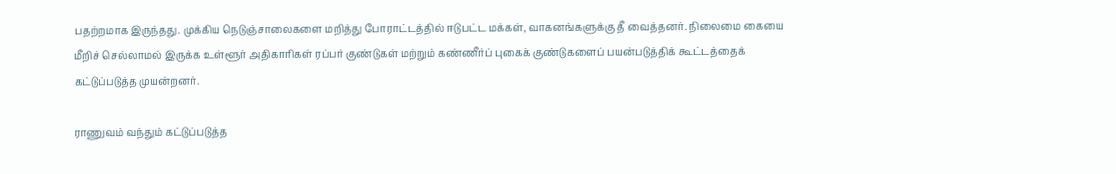பதற்றமாக இருந்தது. முக்கிய நெடுஞ்சாலைகளை மறித்து போராட்டத்தில் ஈடுபட்ட மக்கள், வாகனங்களுக்கு தீ வைத்தனர். நிலைமை கையை மீறிச் செல்லாமல் இருக்க உள்ளூர் அதிகாரிகள் ரப்பர் குண்டுகள் மற்றும் கண்ணீர்ப் புகைக் குண்டுகளைப் பயன்படுத்திக் கூட்டத்தைக் கட்டுப்படுத்த முயன்றனர்.

ராணுவம் வந்தும் கட்டுப்படுத்த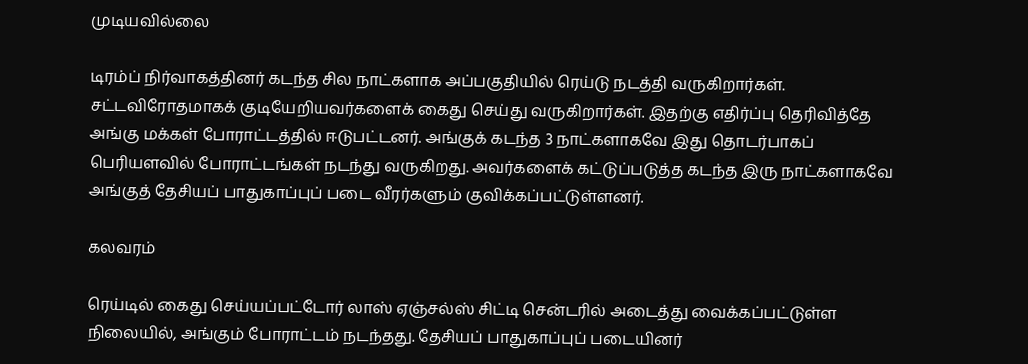முடியவில்லை

டிரம்ப் நிர்வாகத்தினர் கடந்த சில நாட்களாக அப்பகுதியில் ரெய்டு நடத்தி வருகிறார்கள். சட்டவிரோதமாகக் குடியேறியவர்களைக் கைது செய்து வருகிறார்கள். இதற்கு எதிர்ப்பு தெரிவித்தே அங்கு மக்கள் போராட்டத்தில் ஈடுபட்டனர். அங்குக் கடந்த 3 நாட்களாகவே இது தொடர்பாகப் பெரியளவில் போராட்டங்கள் நடந்து வருகிறது. அவர்களைக் கட்டுப்படுத்த கடந்த இரு நாட்களாகவே அங்குத் தேசியப் பாதுகாப்புப் படை வீரர்களும் குவிக்கப்பட்டுள்ளனர்.

கலவரம்

ரெய்டில் கைது செய்யப்பட்டோர் லாஸ் ஏஞ்சல்ஸ் சிட்டி சென்டரில் அடைத்து வைக்கப்பட்டுள்ள நிலையில், அங்கும் போராட்டம் நடந்தது. தேசியப் பாதுகாப்புப் படையினர்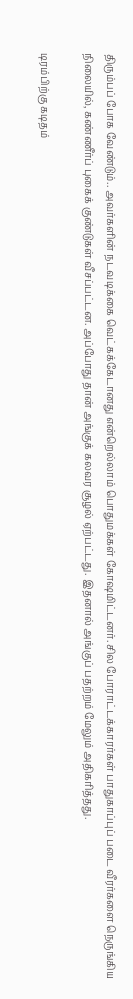திரும்பப் போக வேண்டும்.. அவர்களின் நடவடிக்கை வெட்கக்கேடானது என்றெல்லாம் பொதுமக்கள் கோஷமிட்டனர். சில போராட்டக்காரர்கள் பாதுகாப்புப் படை வீரர்களை நெருங்கிய நிலையில், கண்ணீர்ப் புகைக் குண்டுகள் வீசப்பட்டன. அப்போது தான் அங்குக் கலவர சூழல் ஏற்பட்டது. இதனால் அங்குப் பதற்றம் மேலும் அதிகரித்தது.

டிரம்பிற்கு கடிதம்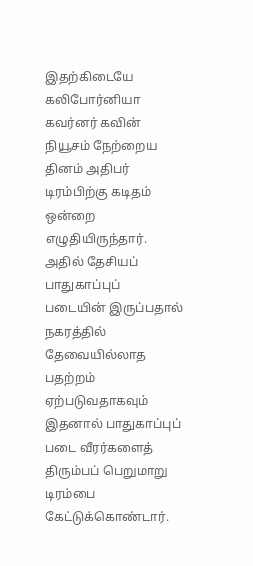இதற்கிடையே கலிபோர்னியா கவர்னர் கவின் நியூசம் நேற்றைய தினம் அதிபர் டிரம்பிற்கு கடிதம் ஒன்றை எழுதியிருந்தார். அதில் தேசியப் பாதுகாப்புப் படையின் இருப்பதால் நகரத்தில் தேவையில்லாத பதற்றம் ஏற்படுவதாகவும் இதனால் பாதுகாப்புப் படை வீரர்களைத் திரும்பப் பெறுமாறு டிரம்பை கேட்டுக்கொண்டார்.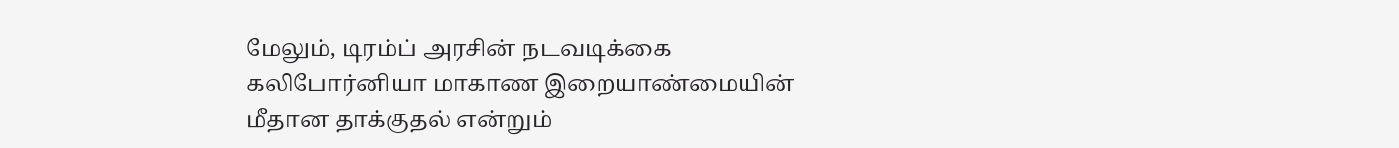மேலும், டிரம்ப் அரசின் நடவடிக்கை கலிபோர்னியா மாகாண இறையாண்மையின் மீதான தாக்குதல் என்றும்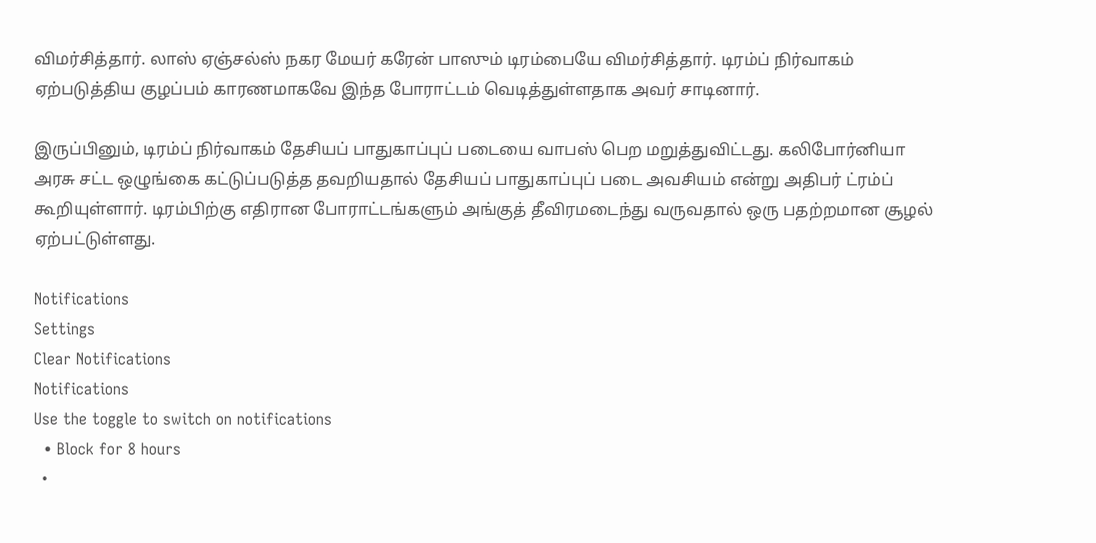விமர்சித்தார். லாஸ் ஏஞ்சல்ஸ் நகர மேயர் கரேன் பாஸும் டிரம்பையே விமர்சித்தார். டிரம்ப் நிர்வாகம் ஏற்படுத்திய குழப்பம் காரணமாகவே இந்த போராட்டம் வெடித்துள்ளதாக அவர் சாடினார்.

இருப்பினும், டிரம்ப் நிர்வாகம் தேசியப் பாதுகாப்புப் படையை வாபஸ் பெற மறுத்துவிட்டது. கலிபோர்னியா அரசு சட்ட ஒழுங்கை கட்டுப்படுத்த தவறியதால் தேசியப் பாதுகாப்புப் படை அவசியம் என்று அதிபர் ட்ரம்ப் கூறியுள்ளார். டிரம்பிற்கு எதிரான போராட்டங்களும் அங்குத் தீவிரமடைந்து வருவதால் ஒரு பதற்றமான சூழல் ஏற்பட்டுள்ளது.

Notifications
Settings
Clear Notifications
Notifications
Use the toggle to switch on notifications
  • Block for 8 hours
  •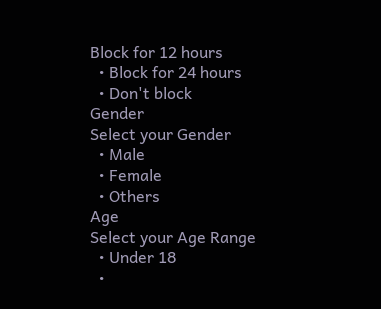Block for 12 hours
  • Block for 24 hours
  • Don't block
Gender
Select your Gender
  • Male
  • Female
  • Others
Age
Select your Age Range
  • Under 18
  •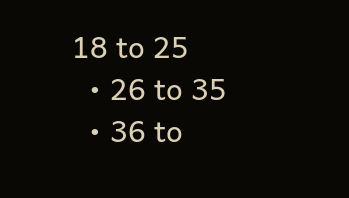18 to 25
  • 26 to 35
  • 36 to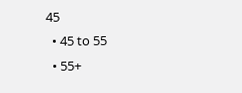45
  • 45 to 55
  • 55+